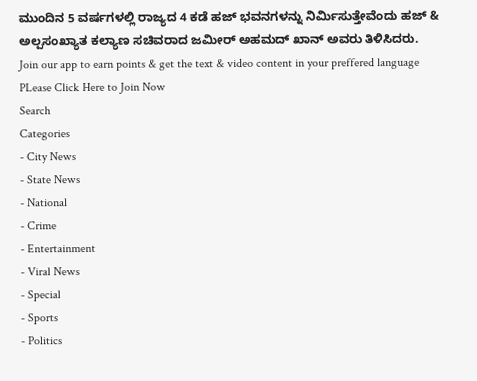ಮುಂದಿನ 5 ವರ್ಷಗಳಲ್ಲಿ ರಾಜ್ಯದ 4 ಕಡೆ ಹಜ್ ಭವನಗಳನ್ನು ನಿರ್ಮಿಸುತ್ತೇವೆಂದು ಹಜ್ & ಅಲ್ಪಸಂಖ್ಯಾತ ಕಲ್ಯಾಣ ಸಚಿವರಾದ ಜಮೀರ್ ಅಹಮದ್ ಖಾನ್ ಅವರು ತಿಳಿಸಿದರು.
Join our app to earn points & get the text & video content in your preffered language
PLease Click Here to Join Now
Search
Categories
- City News
- State News
- National
- Crime
- Entertainment
- Viral News
- Special
- Sports
- Politics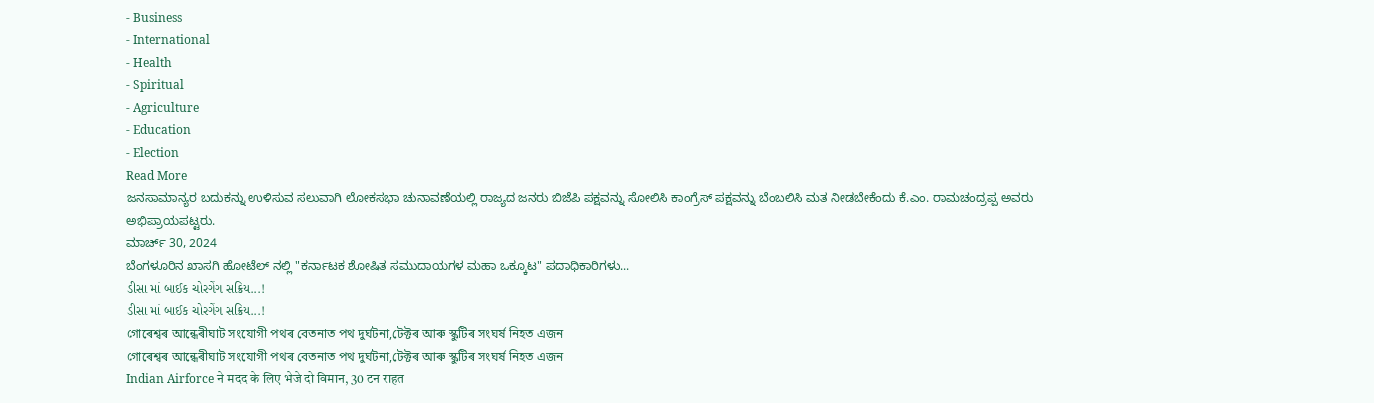- Business
- International
- Health
- Spiritual
- Agriculture
- Education
- Election
Read More
ಜನಸಾಮಾನ್ಯರ ಬದುಕನ್ನು ಉಳಿಸುವ ಸಲುವಾಗಿ ಲೋಕಸಭಾ ಚುನಾವಣೆಯಲ್ಲಿ ರಾಜ್ಯದ ಜನರು ಬಿಜೆಪಿ ಪಕ್ಷವನ್ನು ಸೋಲಿಸಿ ಕಾಂಗ್ರೆಸ್ ಪಕ್ಷವನ್ನು ಬೆಂಬಲಿಸಿ ಮತ ನೀಡಬೇಕೆಂದು ಕೆ.ಎಂ. ರಾಮಚಂದ್ರಪ್ಪ ಅವರು ಅಭಿಪ್ರಾಯಪಟ್ಟರು.
ಮಾರ್ಚ್ 30, 2024
ಬೆಂಗಳೂರಿನ ಖಾಸಗಿ ಹೋಟೆಲ್ ನಲ್ಲಿ "ಕರ್ನಾಟಕ ಶೋಷಿತ ಸಮುದಾಯಗಳ ಮಹಾ ಒಕ್ಕೂಟ" ಪದಾಧಿಕಾರಿಗಳು...
ડીસા માં બાઈક ચોરગેંગ સક્રિય...!
ડીસા માં બાઈક ચોરગેંગ સક્રિય...!
গোৰেশ্বৰ আন্ধেৰীঘাট সংযোগী পথৰ বেতনাত পথ দুৰ্ঘটনা,টেক্টৰ আৰু স্কুটিৰ সংঘৰ্ষ নিহত এজন
গোৰেশ্বৰ আন্ধেৰীঘাট সংযোগী পথৰ বেতনাত পথ দুৰ্ঘটনা,টেক্টৰ আৰু স্কুটিৰ সংঘৰ্ষ নিহত এজন
Indian Airforce ने मदद के लिए भेजे दो विमान, 30 टन राहत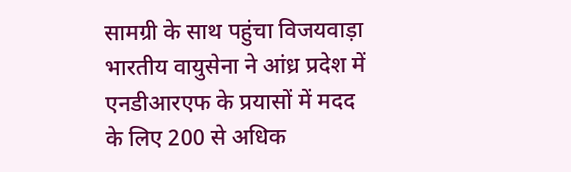सामग्री के साथ पहुंचा विजयवाड़ा
भारतीय वायुसेना ने आंध्र प्रदेश में एनडीआरएफ के प्रयासों में मदद के लिए 200 से अधिक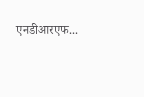एनडीआरएफ...